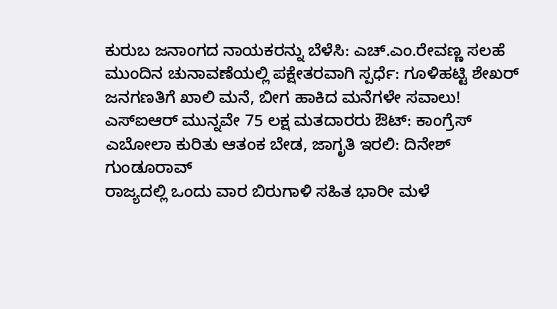ಕುರುಬ ಜನಾಂಗದ ನಾಯಕರನ್ನು ಬೆಳೆಸಿ: ಎಚ್.ಎಂ.ರೇವಣ್ಣ ಸಲಹೆ
ಮುಂದಿನ ಚುನಾವಣೆಯಲ್ಲಿ ಪಕ್ಷೇತರವಾಗಿ ಸ್ಪರ್ಧೆ: ಗೂಳಿಹಟ್ಟಿ ಶೇಖರ್
ಜನಗಣತಿಗೆ ಖಾಲಿ ಮನೆ, ಬೀಗ ಹಾಕಿದ ಮನೆಗಳೇ ಸವಾಲು!
ಎಸ್ಐಆರ್ ಮುನ್ನವೇ 75 ಲಕ್ಷ ಮತದಾರರು ಔಟ್: ಕಾಂಗ್ರೆಸ್
ಎಬೋಲಾ ಕುರಿತು ಆತಂಕ ಬೇಡ, ಜಾಗೃತಿ ಇರಲಿ: ದಿನೇಶ್ ಗುಂಡೂರಾವ್
ರಾಜ್ಯದಲ್ಲಿ ಒಂದು ವಾರ ಬಿರುಗಾಳಿ ಸಹಿತ ಭಾರೀ ಮಳೆ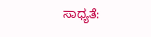ಸಾಧ್ಯತೆ: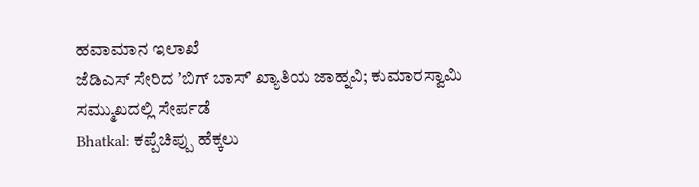ಹವಾಮಾನ ಇಲಾಖೆ
ಜೆಡಿಎಸ್ ಸೇರಿದ ʼಬಿಗ್ ಬಾಸ್ʼ ಖ್ಯಾತಿಯ ಜಾಹ್ನವಿ; ಕುಮಾರಸ್ವಾಮಿ ಸಮ್ಮುಖದಲ್ಲಿ ಸೇರ್ಪಡೆ
Bhatkal: ಕಪ್ಪೆಚಿಪ್ಪು ಹೆಕ್ಕಲು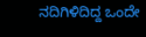ನದಿಗಿಳಿದಿದ್ದ ಒಂದೇ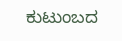ಕುಟುಂಬದ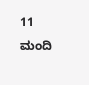11 ಮಂದಿ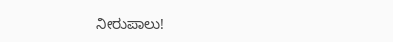ನೀರುಪಾಲು!